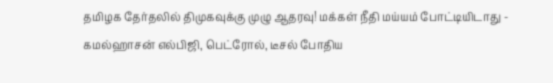தமிழக தேர்தலில் திமுகவுக்கு முழு ஆதரவு! மக்கள் நீதி மய்யம் போட்டியிடாது - கமல்ஹாசன் எல்பிஜி, பெட்ரோல், டீசல் போதிய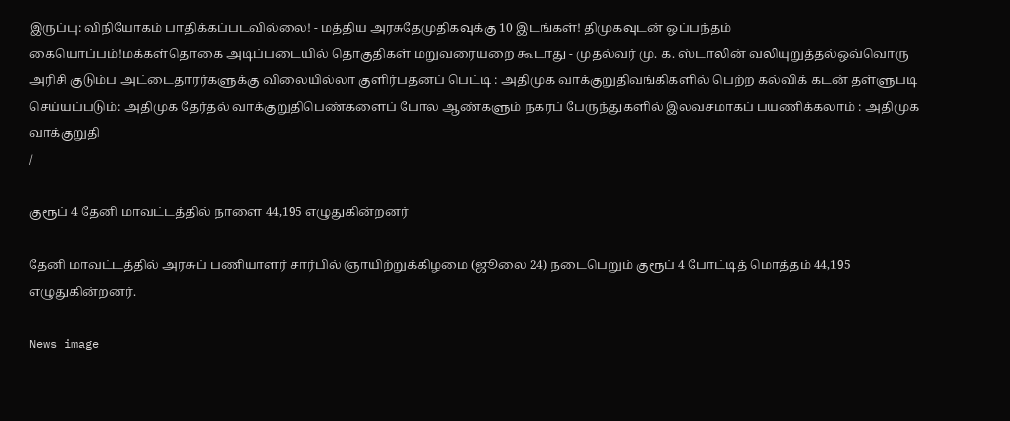இருப்பு: விநியோகம் பாதிக்கப்படவில்லை! - மத்திய அரசுதேமுதிகவுக்கு 10 இடங்கள்! திமுகவுடன் ஒப்பந்தம் கையொப்பம்!மக்கள்தொகை அடிப்படையில் தொகுதிகள் மறுவரையறை கூடாது - முதல்வர் மு. க. ஸ்டாலின் வலியுறுத்தல்ஒவ்வொரு அரிசி குடும்ப அட்டைதாரர்களுக்கு விலையில்லா குளிர்பதனப் பெட்டி : அதிமுக வாக்குறுதிவங்கிகளில் பெற்ற கல்விக் கடன் தள்ளுபடி செய்யப்படும்: அதிமுக தேர்தல் வாக்குறுதிபெண்களைப் போல ஆண்களும் நகரப் பேருந்துகளில் இலவசமாகப் பயணிக்கலாம் : அதிமுக வாக்குறுதி
/

குரூப் 4 தேனி மாவட்டத்தில் நாளை 44,195 எழுதுகின்றனர்

தேனி மாவட்டத்தில் அரசுப் பணியாளர் சார்பில் ஞாயிற்றுக்கிழமை (ஜூலை 24) நடைபெறும் குரூப் 4 போட்டித் மொத்தம் 44,195 எழுதுகின்றனர்.

News image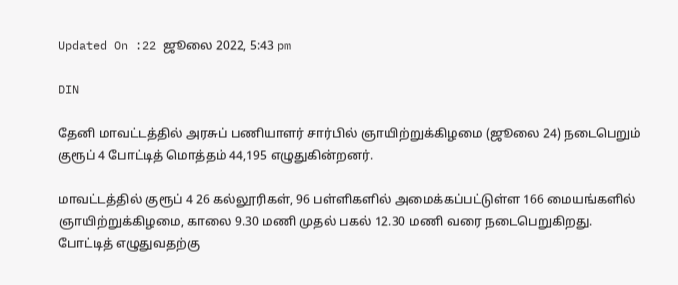Updated On :22 ஜூலை 2022, 5:43 pm

DIN

தேனி மாவட்டத்தில் அரசுப் பணியாளர் சார்பில் ஞாயிற்றுக்கிழமை (ஜூலை 24) நடைபெறும் குரூப் 4 போட்டித் மொத்தம் 44,195 எழுதுகின்றனர்.

மாவட்டத்தில் குரூப் 4 26 கல்லூரிகள், 96 பள்ளிகளில் அமைக்கப்பட்டுள்ள 166 மையங்களில் ஞாயிற்றுக்கிழமை, காலை 9.30 மணி முதல் பகல் 12.30 மணி வரை நடைபெறுகிறது. போட்டித் எழுதுவதற்கு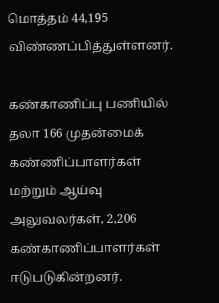மொத்தம் 44,195 விண்ணப்பித்துள்ளனர்.

கண்காணிப்பு பணியில் தலா 166 முதன்மைக் கண்ணிப்பாளர்கள் மற்றும் ஆய்வு அலுவலர்கள், 2,206 கண்காணிப்பாளர்கள் ஈடுபடுகின்றனர்.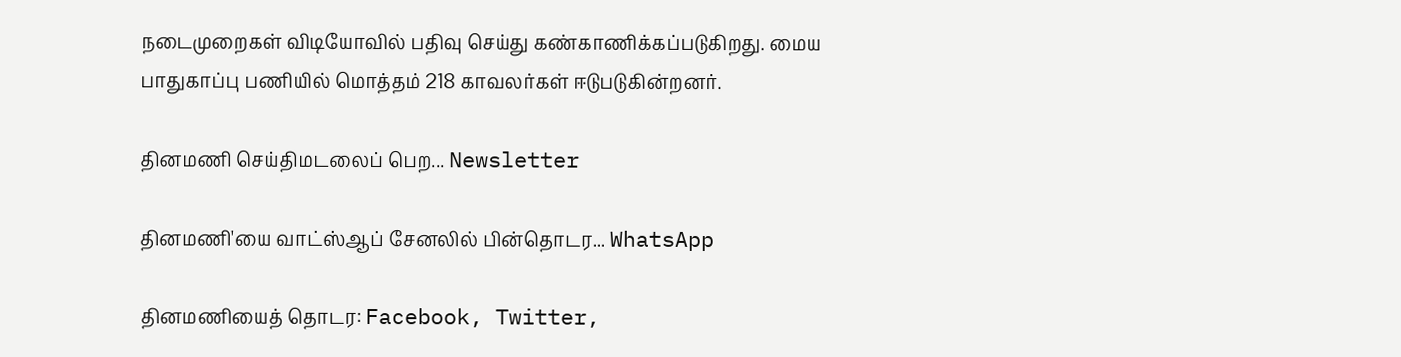நடைமுறைகள் விடியோவில் பதிவு செய்து கண்காணிக்கப்படுகிறது. மைய பாதுகாப்பு பணியில் மொத்தம் 218 காவலர்கள் ஈடுபடுகின்றனர்.

தினமணி செய்திமடலைப் பெற... Newsletter

தினமணி'யை வாட்ஸ்ஆப் சேனலில் பின்தொடர... WhatsApp

தினமணியைத் தொடர: Facebook, Twitter,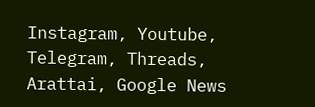Instagram, Youtube, Telegram, Threads, Arattai, Google News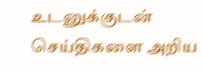உடனுக்குடன் செய்திகளை அறிய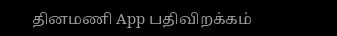தினமணி App பதிவிறக்கம்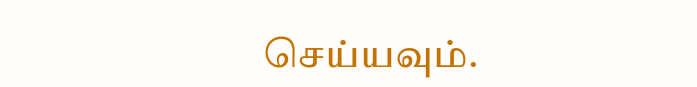செய்யவும்.